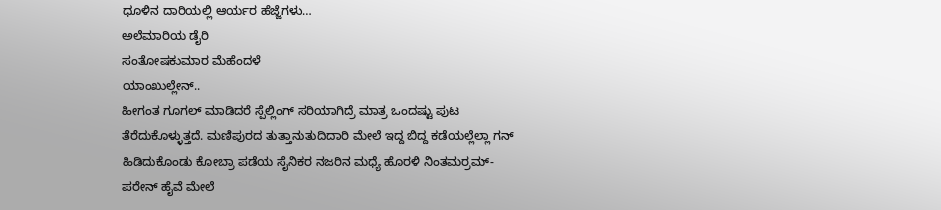ಧೂಳಿನ ದಾರಿಯಲ್ಲಿ ಆರ್ಯರ ಹೆಜ್ಜೆಗಳು…
ಅಲೆಮಾರಿಯ ಡೈರಿ
ಸಂತೋಷಕುಮಾರ ಮೆಹೆಂದಳೆ
ಯಾಂಖುಲ್ಲೇನ್..
ಹೀಗಂತ ಗೂಗಲ್ ಮಾಡಿದರೆ ಸ್ಪೆಲ್ಲಿಂಗ್ ಸರಿಯಾಗಿದ್ರೆ ಮಾತ್ರ ಒಂದಷ್ಟು ಪುಟ ತೆರೆದುಕೊಳ್ಳುತ್ತದೆ. ಮಣಿಪುರದ ತುತ್ತಾನುತುದಿದಾರಿ ಮೇಲೆ ಇದ್ದ ಬಿದ್ದ ಕಡೆಯಲ್ಲೆಲ್ಲಾ ಗನ್ ಹಿಡಿದುಕೊಂಡು ಕೋಬ್ರಾ ಪಡೆಯ ಸೈನಿಕರ ನಜರಿನ ಮಧ್ಯೆ ಹೊರಳಿ ನಿಂತಮರ್ರಮ್- ಪರೇನ್ ಹೈವೆ ಮೇಲೆ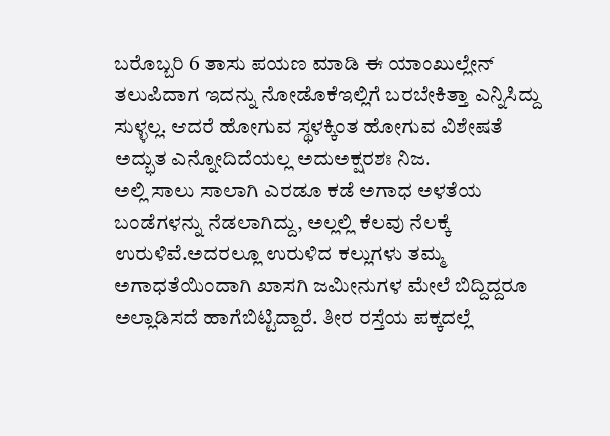ಬರೊಬ್ಬರಿ 6 ತಾಸು ಪಯಣ ಮಾಡಿ ಈ ಯಾಂಖುಲ್ಲೇನ್ ತಲುಪಿದಾಗ ಇದನ್ನು ನೋಡೊಕೆಇಲ್ಲಿಗೆ ಬರಬೇಕಿತ್ತಾ ಎನ್ನಿಸಿದ್ದು ಸುಳ್ಳಲ್ಲ. ಆದರೆ ಹೋಗುವ ಸ್ಥಳಕ್ಕಿಂತ ಹೋಗುವ ವಿಶೇಷತೆ ಅದ್ಭುತ ಎನ್ನೋದಿದೆಯಲ್ಲ ಅದುಅಕ್ಷರಶಃ ನಿಜ.
ಅಲ್ಲಿ ಸಾಲು ಸಾಲಾಗಿ ಎರಡೂ ಕಡೆ ಅಗಾಧ ಅಳತೆಯ ಬಂಡೆಗಳನ್ನು ನೆಡಲಾಗಿದ್ದು, ಅಲ್ಲಲ್ಲಿ ಕೆಲವು ನೆಲಕ್ಕೆ ಉರುಳಿವೆ.ಅದರಲ್ಲೂ ಉರುಳಿದ ಕಲ್ಲುಗಳು ತಮ್ಮ ಅಗಾಧತೆಯಿಂದಾಗಿ ಖಾಸಗಿ ಜಮೀನುಗಳ ಮೇಲೆ ಬಿದ್ದಿದ್ದರೂ ಅಲ್ಲಾಡಿಸದೆ ಹಾಗೆಬಿಟ್ಟಿದ್ದಾರೆ. ತೀರ ರಸ್ತೆಯ ಪಕ್ಕದಲ್ಲೆ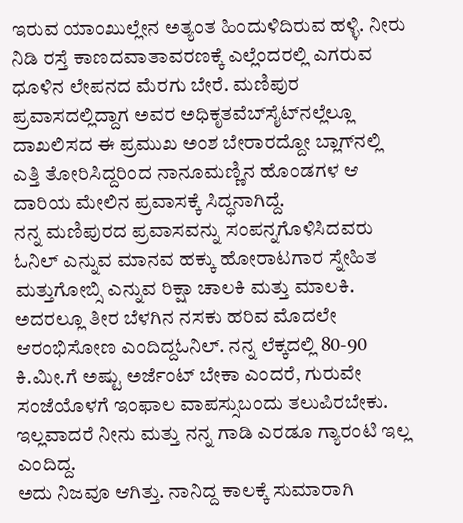ಇರುವ ಯಾಂಖುಲ್ಲೇನ ಅತ್ಯಂತ ಹಿಂದುಳಿದಿರುವ ಹಳ್ಳಿ. ನೀರು ನಿಡಿ ರಸ್ತೆ ಕಾಣದವಾತಾವರಣಕ್ಕೆ ಎಲ್ಲೆಂದರಲ್ಲಿ ಎಗರುವ ಧೂಳಿನ ಲೇಪನದ ಮೆರಗು ಬೇರೆ. ಮಣಿಪುರ ಪ್ರವಾಸದಲ್ಲಿದ್ದಾಗ ಅವರ ಅಧಿಕೃತವೆಬ್‌ಸೈಟ್‌ನಲ್ಲೆಲ್ಲೂ ದಾಖಲಿಸದ ಈ ಪ್ರಮುಖ ಅಂಶ ಬೇರಾರದ್ದೋ ಬ್ಲಾಗ್‌ನಲ್ಲಿ ಎತ್ತಿ ತೋರಿಸಿದ್ದರಿಂದ ನಾನೂಮಣ್ಣಿನ ಹೊಂಡಗಳ ಆ ದಾರಿಯ ಮೇಲಿನ ಪ್ರವಾಸಕ್ಕೆ ಸಿದ್ಧನಾಗಿದ್ದೆ.
ನನ್ನ ಮಣಿಪುರದ ಪ್ರವಾಸವನ್ನು ಸಂಪನ್ನಗೊಳಿಸಿದವರು ಓನಿಲ್ ಎನ್ನುವ ಮಾನವ ಹಕ್ಕು ಹೋರಾಟಗಾರ ಸ್ನೇಹಿತ ಮತ್ತುಗೋಬ್ಸಿ ಎನ್ನುವ ರಿಕ್ಷಾ ಚಾಲಕಿ ಮತ್ತು ಮಾಲಕಿ. ಅದರಲ್ಲೂ ತೀರ ಬೆಳಗಿನ ನಸಕು ಹರಿವ ಮೊದಲೇ ಆರಂಭಿಸೋಣ ಎಂದಿದ್ದಓನಿಲ್. ನನ್ನ ಲೆಕ್ಕದಲ್ಲಿ 80-90 ಕಿ.ಮೀ.ಗೆ ಅಷ್ಟು ಅರ್ಜೆಂಟ್ ಬೇಕಾ ಎಂದರೆ, ಗುರುವೇ ಸಂಜೆಯೊಳಗೆ ಇಂಫಾಲ ವಾಪಸ್ಸುಬಂದು ತಲುಪಿರಬೇಕು. ಇಲ್ಲವಾದರೆ ನೀನು ಮತ್ತು ನನ್ನ ಗಾಡಿ ಎರಡೂ ಗ್ಯಾರಂಟಿ ಇಲ್ಲ ಎಂದಿದ್ದ.
ಅದು ನಿಜವೂ ಆಗಿತ್ತು. ನಾನಿದ್ದ ಕಾಲಕ್ಕೆ ಸುಮಾರಾಗಿ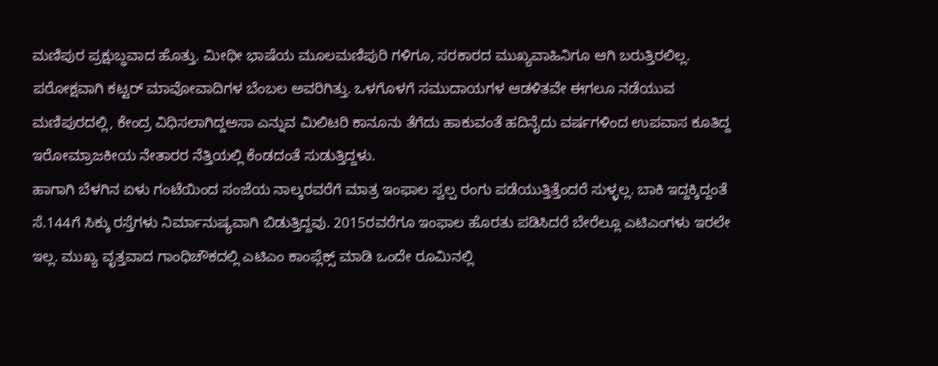ಮಣಿಪುರ ಪ್ರಕ್ಷುಬ್ಧವಾದ ಹೊತ್ತು. ಮೀಥೀ ಭಾಷೆಯ ಮೂಲಮಣಿಪುರಿ ಗಳಿಗೂ, ಸರಕಾರದ ಮುಖ್ಯವಾಹಿನಿಗೂ ಆಗಿ ಬರುತ್ತಿರಲಿಲ್ಲ. ಪರೋಕ್ಷವಾಗಿ ಕಟ್ಟರ್ ಮಾವೋವಾದಿಗಳ ಬೆಂಬಲ ಅವರಿಗಿತ್ತು. ಒಳಗೊಳಗೆ ಸಮುದಾಯಗಳ ಆಡಳಿತವೇ ಈಗಲೂ ನಡೆಯುವ ಮಣಿಪುರದಲ್ಲಿ, ಕೇಂದ್ರ ವಿಧಿಸಲಾಗಿದ್ದಅಸಾ ಎನ್ನುವ ಮಿಲಿಟರಿ ಕಾನೂನು ತೆಗೆದು ಹಾಕುವಂತೆ ಹದಿನೈದು ವರ್ಷಗಳಿಂದ ಉಪವಾಸ ಕೂತಿದ್ದ ಇರೋಮ್ರಾಜಕೀಯ ನೇತಾರರ ನೆತ್ತಿಯಲ್ಲಿ ಕೆಂಡದಂತೆ ಸುಡುತ್ತಿದ್ದಳು.
ಹಾಗಾಗಿ ಬೆಳಗಿನ ಏಳು ಗಂಟೆಯಿಂದ ಸಂಜೆಯ ನಾಲ್ಕರವರೆಗೆ ಮಾತ್ರ ಇಂಫಾಲ ಸ್ವಲ್ಪ ರಂಗು ಪಡೆಯುತ್ತಿತ್ತೆಂದರೆ ಸುಳ್ಳಲ್ಲ. ಬಾಕಿ ಇದ್ದಕ್ಕಿದ್ದಂತೆ ಸೆ.144ಗೆ ಸಿಕ್ಕು ರಸ್ತೆಗಳು ನಿರ್ಮಾನುಷ್ಯವಾಗಿ ಬಿಡುತ್ತಿದ್ದವು. 2015ರವರೆಗೂ ಇಂಫಾಲ ಹೊರತು ಪಡಿಸಿದರೆ ಬೇರೆಲ್ಲೂ ಎಟಿಎಂಗಳು ಇರಲೇ ಇಲ್ಲ. ಮುಖ್ಯ ವೃತ್ತವಾದ ಗಾಂಧಿಚೌಕದಲ್ಲಿ ಎಟಿಎಂ ಕಾಂಪ್ಲೆಕ್ಸ್ ಮಾಡಿ ಒಂದೇ ರೂಮಿನಲ್ಲಿ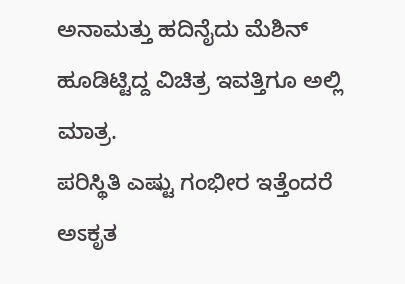ಅನಾಮತ್ತು ಹದಿನೈದು ಮೆಶಿನ್ ಹೂಡಿಟ್ಟಿದ್ದ ವಿಚಿತ್ರ ಇವತ್ತಿಗೂ ಅಲ್ಲಿ ಮಾತ್ರ.
ಪರಿಸ್ಥಿತಿ ಎಷ್ಟು ಗಂಭೀರ ಇತ್ತೆಂದರೆ ಅಽಕೃತ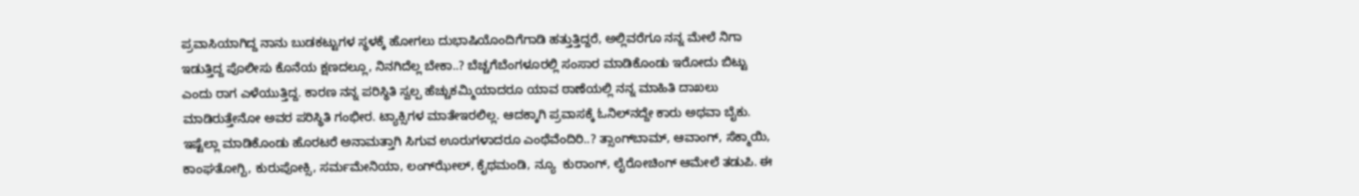ಪ್ರವಾಸಿಯಾಗಿದ್ದ ನಾನು ಬುಡಕಟ್ಟುಗಳ ಸ್ಥಳಕ್ಕೆ ಹೋಗಲು ದುಭಾಷಿಯೊಂದಿಗೆಗಾಡಿ ಹತ್ತುತ್ತಿದ್ದರೆ, ಅಲ್ಲಿವರೆಗೂ ನನ್ನ ಮೇಲೆ ನಿಗಾ ಇಡುತ್ತಿದ್ದ ಪೊಲೀಸು ಕೊನೆಯ ಕ್ಷಣದಲ್ಲೂ, ನಿನಗಿದೆಲ್ಲ ಬೇಕಾ..? ಬೆಚ್ಚಗೆಬೆಂಗಳೂರಲ್ಲಿ ಸಂಸಾರ ಮಾಡಿಕೊಂಡು ಇರೋದು ಬಿಟ್ಟು ಎಂದು ರಾಗ ಎಳೆಯುತ್ತಿದ್ದ. ಕಾರಣ ನನ್ನ ಪರಿಸ್ಥಿತಿ ಸ್ವಲ್ಪ ಹೆಚ್ಚುಕಮ್ಮಿಯಾದರೂ ಯಾವ ಠಾಣೆಯಲ್ಲಿ ನನ್ನ ಮಾಹಿತಿ ದಾಖಲು ಮಾಡಿರುತ್ತೇನೋ ಅವರ ಪರಿಸ್ಥಿತಿ ಗಂಭೀರ. ಟ್ಯಾಕ್ಸಿಗಳ ಮಾತೇಇರಲಿಲ್ಲ. ಆದಕ್ಕಾಗಿ ಪ್ರವಾಸಕ್ಕೆ ಓನಿಲ್‌ನದ್ದೇ ಕಾರು ಅಥವಾ ಬೈಕು.
ಇಷ್ಟೆಲ್ಲಾ ಮಾಡಿಕೊಂಡು ಹೊರಟರೆ ಅನಾಮತ್ತಾಗಿ ಸಿಗುವ ಊರುಗಳಾದರೂ ಎಂಥೆವೆಂದಿರಿ..? ತ್ಸಾಂಗ್‌ಬಾಮ್, ಆವಾಂಗ್, ಸೆಕ್ಮಾಯಿ, ಕಾಂಘತೋಗ್ಬಿ, ಕುರುಪೋಕ್ಸಿ, ಸರ್ಮಮೇನಿಯಾ, ಲಂಗ್‌ಝೇಲ್, ಕೈಥಮಂಡಿ, ನ್ಯೂ  ಕುರಾಂಗ್, ಲೈರೋಚಿಂಗ್ ಆಮೇಲೆ ತಡುಪಿ. ಈ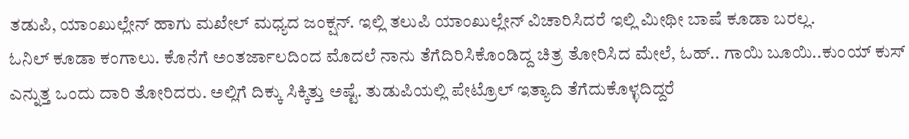ತಡುಪಿ, ಯಾಂಖುಲ್ಲೇನ್ ಹಾಗು ಮಖೇಲ್ ಮಧ್ಯದ ಜಂಕ್ಷನ್. ಇಲ್ಲಿ ತಲುಪಿ ಯಾಂಖುಲ್ಲೇನ್ ವಿಚಾರಿಸಿದರೆ ಇಲ್ಲಿ ಮೀಥೀ ಬಾಷೆ ಕೂಡಾ ಬರಲ್ಲ.
ಓನಿಲ್ ಕೂಡಾ ಕಂಗಾಲು. ಕೊನೆಗೆ ಅಂತರ್ಜಾಲದಿಂದ ಮೊದಲೆ ನಾನು ತೆಗೆದಿರಿಸಿಕೊಂಡಿದ್ದ ಚಿತ್ರ ತೋರಿಸಿದ ಮೇಲೆ, ಓಹ್.. ಗಾಯಿ ಬೂಯಿ..ಕುಂಯ್ ಕುಸ್ ಎನ್ನುತ್ತ ಒಂದು ದಾರಿ ತೋರಿದರು. ಅಲ್ಲಿಗೆ ದಿಕ್ಕು ಸಿಕ್ಕಿತ್ತು ಅಷ್ಟೆ. ತುಡುಪಿಯಲ್ಲಿ ಪೇಟ್ರೊಲ್ ಇತ್ಯಾದಿ ತೆಗೆದುಕೊಳ್ಳದಿದ್ದರೆ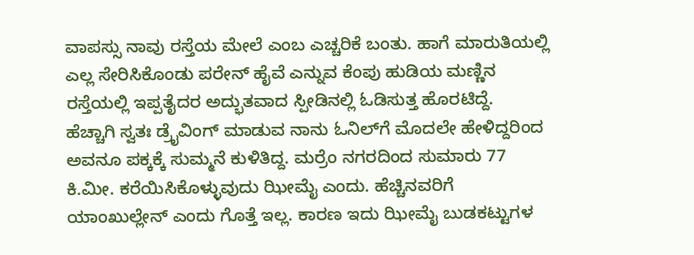ವಾಪಸ್ಸು ನಾವು ರಸ್ತೆಯ ಮೇಲೆ ಎಂಬ ಎಚ್ಚರಿಕೆ ಬಂತು. ಹಾಗೆ ಮಾರುತಿಯಲ್ಲಿ ಎಲ್ಲ ಸೇರಿಸಿಕೊಂಡು ಪರೇನ್ ಹೈವೆ ಎನ್ನುವ ಕೆಂಪು ಹುಡಿಯ ಮಣ್ಣಿನ ರಸ್ತೆಯಲ್ಲಿ ಇಪ್ಪತೈದರ ಅದ್ಭುತವಾದ ಸ್ಪೀಡಿನಲ್ಲಿ ಓಡಿಸುತ್ತ ಹೊರಟಿದ್ದೆ.
ಹೆಚ್ಚಾಗಿ ಸ್ವತಃ ಡ್ರೈವಿಂಗ್ ಮಾಡುವ ನಾನು ಓನಿಲ್‌ಗೆ ಮೊದಲೇ ಹೇಳಿದ್ದರಿಂದ ಅವನೂ ಪಕ್ಕಕ್ಕೆ ಸುಮ್ಮನೆ ಕುಳಿತಿದ್ದ. ಮರ್ರೆಂ ನಗರದಿಂದ ಸುಮಾರು 77 ಕಿ.ಮೀ. ಕರೆಯಿಸಿಕೊಳ್ಳುವುದು ಝೀಮೈ ಎಂದು. ಹೆಚ್ಚಿನವರಿಗೆ ಯಾಂಖುಲ್ಲೇನ್ ಎಂದು ಗೊತ್ತೆ ಇಲ್ಲ. ಕಾರಣ ಇದು ಝೀಮೈ ಬುಡಕಟ್ಟುಗಳ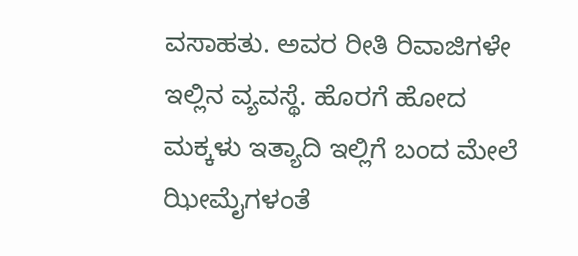ವಸಾಹತು. ಅವರ ರೀತಿ ರಿವಾಜಿಗಳೇ ಇಲ್ಲಿನ ವ್ಯವಸ್ಥೆ. ಹೊರಗೆ ಹೋದ ಮಕ್ಕಳು ಇತ್ಯಾದಿ ಇಲ್ಲಿಗೆ ಬಂದ ಮೇಲೆ ಝೀಮೈಗಳಂತೆ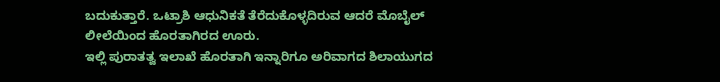ಬದುಕುತ್ತಾರೆ. ಒಟ್ರಾಶಿ ಆಧುನಿಕತೆ ತೆರೆದುಕೊಳ್ಳದಿರುವ ಆದರೆ ಮೊಬೈಲ್ ಲೀಲೆಯಿಂದ ಹೊರತಾಗಿರದ ಊರು.
ಇಲ್ಲಿ ಪುರಾತತ್ವ ಇಲಾಖೆ ಹೊರತಾಗಿ ಇನ್ನಾರಿಗೂ ಅರಿವಾಗದ ಶಿಲಾಯುಗದ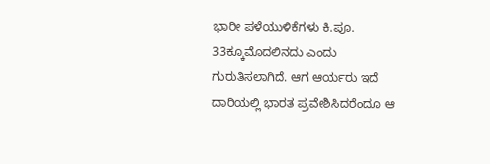ಭಾರೀ ಪಳೆಯುಳಿಕೆಗಳು ಕಿ.ಪೂ. 33ಕ್ಕೂಮೊದಲಿನದು ಎಂದು ಗುರುತಿಸಲಾಗಿದೆ. ಆಗ ಆರ್ಯರು ಇದೆ ದಾರಿಯಲ್ಲಿ ಭಾರತ ಪ್ರವೇಶಿಸಿದರೆಂದೂ ಆ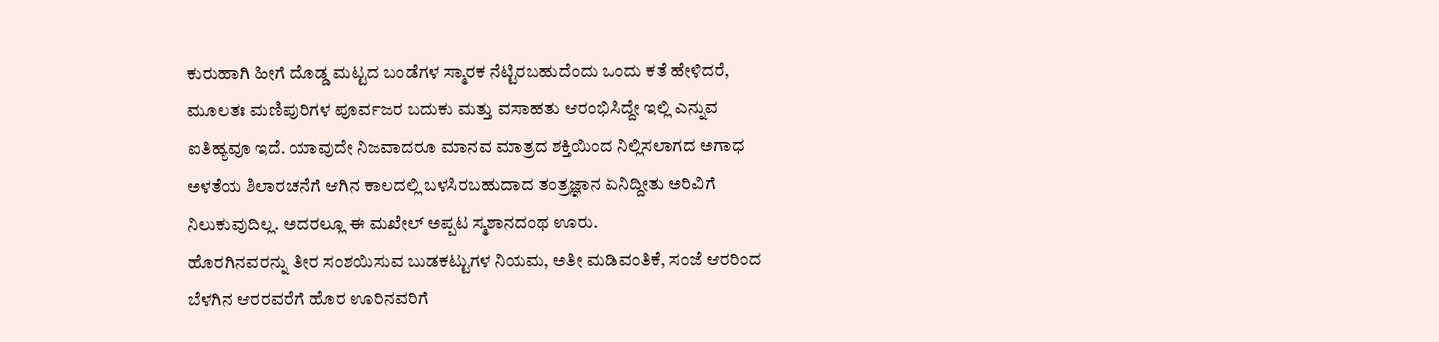ಕುರುಹಾಗಿ ಹೀಗೆ ದೊಡ್ಡ ಮಟ್ಟದ ಬಂಡೆಗಳ ಸ್ಮಾರಕ ನೆಟ್ಟಿರಬಹುದೆಂದು ಒಂದು ಕತೆ ಹೇಳಿದರೆ, ಮೂಲತಃ ಮಣಿಪುರಿಗಳ ಪೂರ್ವಜರ ಬದುಕು ಮತ್ತು ವಸಾಹತು ಆರಂಭಿಸಿದ್ದೇ ಇಲ್ಲಿ ಎನ್ನುವ ಐತಿಹ್ಯವೂ ಇದೆ. ಯಾವುದೇ ನಿಜವಾದರೂ ಮಾನವ ಮಾತ್ರದ ಶಕ್ತಿಯಿಂದ ನಿಲ್ಲಿಸಲಾಗದ ಅಗಾಧ ಅಳತೆಯ ಶಿಲಾರಚನೆಗೆ ಆಗಿನ ಕಾಲದಲ್ಲಿ ಬಳಸಿರಬಹುದಾದ ತಂತ್ರಜ್ಞಾನ ಏನಿದ್ದೀತು ಅರಿವಿಗೆ ನಿಲುಕುವುದಿಲ್ಲ. ಅದರಲ್ಲೂ ಈ ಮಖೇಲ್ ಅಪ್ಪಟ ಸ್ಮಶಾನದಂಥ ಊರು.
ಹೊರಗಿನವರನ್ನು ತೀರ ಸಂಶಯಿಸುವ ಬುಡಕಟ್ಟುಗಳ ನಿಯಮ, ಅತೀ ಮಡಿವಂತಿಕೆ, ಸಂಜೆ ಆರರಿಂದ ಬೆಳಗಿನ ಆರರವರೆಗೆ ಹೊರ ಊರಿನವರಿಗೆ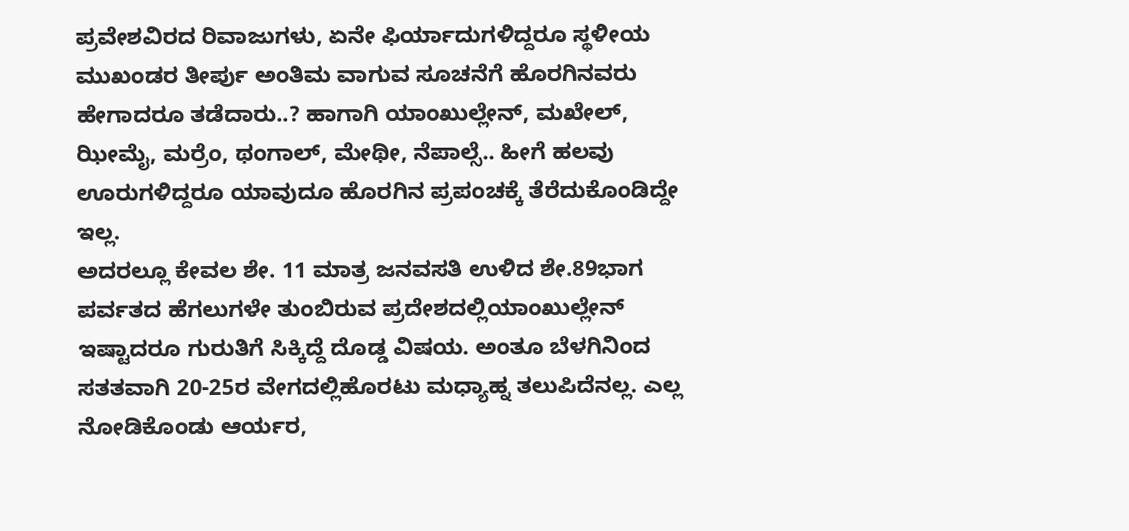ಪ್ರವೇಶವಿರದ ರಿವಾಜುಗಳು, ಏನೇ ಫಿರ್ಯಾದುಗಳಿದ್ದರೂ ಸ್ಥಳೀಯ ಮುಖಂಡರ ತೀರ್ಪು ಅಂತಿಮ ವಾಗುವ ಸೂಚನೆಗೆ ಹೊರಗಿನವರು ಹೇಗಾದರೂ ತಡೆದಾರು..? ಹಾಗಾಗಿ ಯಾಂಖುಲ್ಲೇನ್, ಮಖೇಲ್, ಝೀಮೈ, ಮರ್ರೆಂ, ಥಂಗಾಲ್, ಮೇಥೀ, ನೆಪಾಲ್ಸೆ.. ಹೀಗೆ ಹಲವು ಊರುಗಳಿದ್ದರೂ ಯಾವುದೂ ಹೊರಗಿನ ಪ್ರಪಂಚಕ್ಕೆ ತೆರೆದುಕೊಂಡಿದ್ದೇ ಇಲ್ಲ.
ಅದರಲ್ಲೂ ಕೇವಲ ಶೇ. 11 ಮಾತ್ರ ಜನವಸತಿ ಉಳಿದ ಶೇ.89ಭಾಗ ಪರ್ವತದ ಹೆಗಲುಗಳೇ ತುಂಬಿರುವ ಪ್ರದೇಶದಲ್ಲಿಯಾಂಖುಲ್ಲೇನ್ ಇಷ್ಟಾದರೂ ಗುರುತಿಗೆ ಸಿಕ್ಕಿದ್ದೆ ದೊಡ್ಡ ವಿಷಯ. ಅಂತೂ ಬೆಳಗಿನಿಂದ ಸತತವಾಗಿ 20-25ರ ವೇಗದಲ್ಲಿಹೊರಟು ಮಧ್ಯಾಹ್ನ ತಲುಪಿದೆನಲ್ಲ. ಎಲ್ಲ ನೋಡಿಕೊಂಡು ಆರ್ಯರ,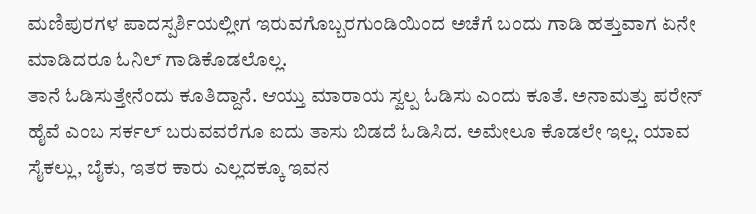ಮಣಿಪುರಗಳ ಪಾದಸ್ಪರ್ಶಿಯಲ್ಲೀಗ ಇರುವಗೊಬ್ಬರಗುಂಡಿಯಿಂದ ಅಚೆಗೆ ಬಂದು ಗಾಡಿ ಹತ್ತುವಾಗ ಏನೇ ಮಾಡಿದರೂ ಓನಿಲ್ ಗಾಡಿಕೊಡಲೊಲ್ಲ.
ತಾನೆ ಓಡಿಸುತ್ತೇನೆಂದು ಕೂತಿದ್ದಾನೆ. ಆಯ್ತು ಮಾರಾಯ ಸ್ವಲ್ಪ ಓಡಿಸು ಎಂದು ಕೂತೆ. ಅನಾಮತ್ತು ಪರೇನ್ ಹೈವೆ ಎಂಬ ಸರ್ಕಲ್ ಬರುವವರೆಗೂ ಐದು ತಾಸು ಬಿಡದೆ ಓಡಿಸಿದ. ಅಮೇಲೂ ಕೊಡಲೇ ಇಲ್ಲ. ಯಾವ ಸೈಕಲ್ಲು, ಬೈಕು, ಇತರ ಕಾರು ಎಲ್ಲದಕ್ಕೂ ಇವನ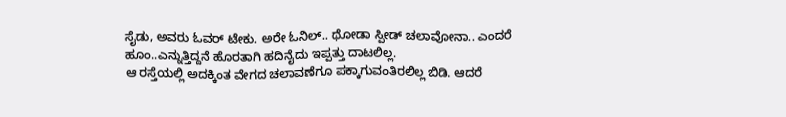ಸೈಡು, ಅವರು ಓವರ್ ಟೇಕು. ಅರೇ ಓನಿಲ್.. ಥೋಡಾ ಸ್ಪೀಡ್ ಚಲಾವೋನಾ.. ಎಂದರೆ ಹೂಂ..ಎನ್ನುತ್ತಿದ್ದನೆ ಹೊರತಾಗಿ ಹದಿನೈದು ಇಪ್ಪತ್ತು ದಾಟಲಿಲ್ಲ.
ಆ ರಸ್ತೆಯಲ್ಲಿ ಅದಕ್ಕಿಂತ ವೇಗದ ಚಲಾವಣೆಗೂ ಪಕ್ಕಾಗುವಂತಿರಲಿಲ್ಲ ಬಿಡಿ. ಆದರೆ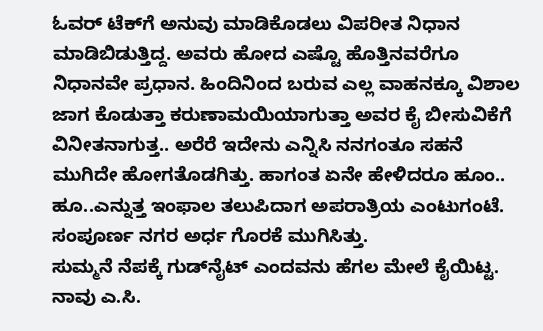ಓವರ್ ಟೆಕ್‌ಗೆ ಅನುವು ಮಾಡಿಕೊಡಲು ವಿಪರೀತ ನಿಧಾನ ಮಾಡಿಬಿಡುತ್ತಿದ್ದ. ಅವರು ಹೋದ ಎಷ್ಟೊ ಹೊತ್ತಿನವರೆಗೂ ನಿಧಾನವೇ ಪ್ರಧಾನ. ಹಿಂದಿನಿಂದ ಬರುವ ಎಲ್ಲ ವಾಹನಕ್ಕೂ ವಿಶಾಲ ಜಾಗ ಕೊಡುತ್ತಾ ಕರುಣಾಮಯಿಯಾಗುತ್ತಾ ಅವರ ಕೈ ಬೀಸುವಿಕೆಗೆ ವಿನೀತನಾಗುತ್ತ.. ಅರೆರೆ ಇದೇನು ಎನ್ನಿಸಿ ನನಗಂತೂ ಸಹನೆ ಮುಗಿದೇ ಹೋಗತೊಡಗಿತ್ತು. ಹಾಗಂತ ಏನೇ ಹೇಳಿದರೂ ಹೂಂ.. ಹೂ..ಎನ್ನುತ್ತ ಇಂಫಾಲ ತಲುಪಿದಾಗ ಅಪರಾತ್ರಿಯ ಎಂಟುಗಂಟೆ. ಸಂಪೂರ್ಣ ನಗರ ಅರ್ಧ ಗೊರಕೆ ಮುಗಿಸಿತ್ತು.
ಸುಮ್ಮನೆ ನೆಪಕ್ಕೆ ಗುಡ್‌ನೈಟ್ ಎಂದವನು ಹೆಗಲ ಮೇಲೆ ಕೈಯಿಟ್ಟ. ನಾವು ಎ.ಸಿ.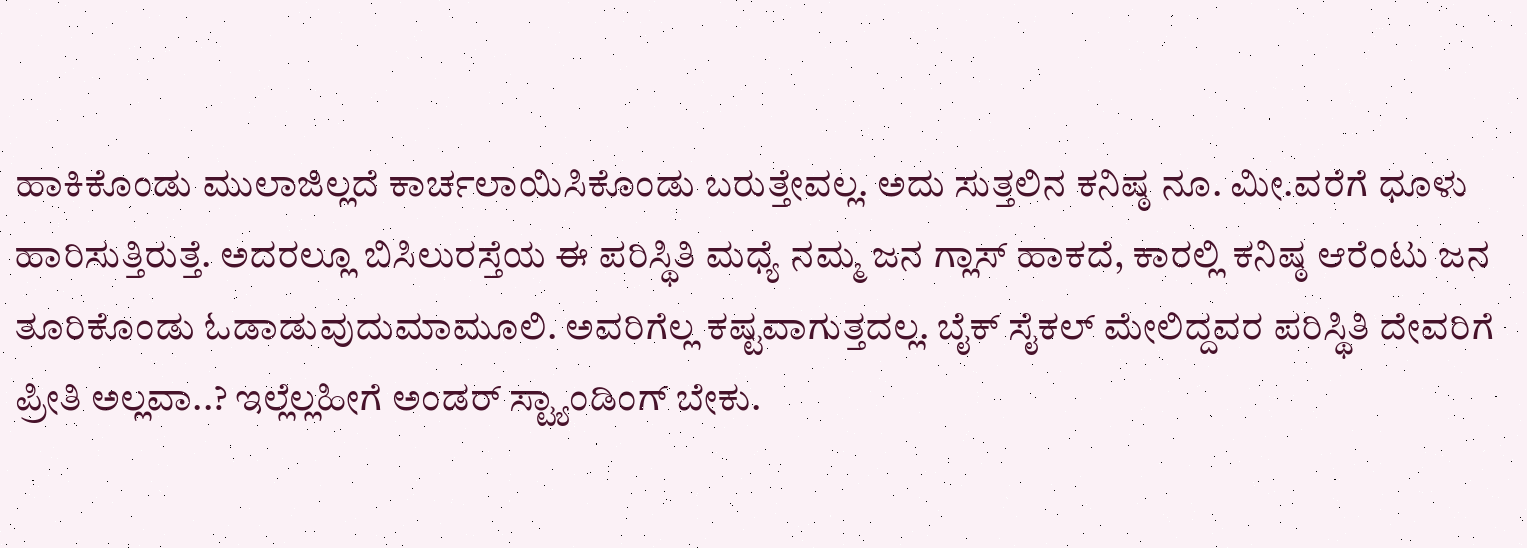ಹಾಕಿಕೊಂಡು ಮುಲಾಜಿಲ್ಲದೆ ಕಾರ್ಚಲಾಯಿಸಿಕೊಂಡು ಬರುತ್ತೇವಲ್ಲ. ಅದು ಸುತ್ತಲಿನ ಕನಿಷ್ಠ ನೂ. ಮೀ.ವರೆಗೆ ಧೂಳು ಹಾರಿಸುತ್ತಿರುತ್ತೆ. ಅದರಲ್ಲೂ ಬಿಸಿಲುರಸ್ತೆಯ ಈ ಪರಿಸ್ಥಿತಿ ಮಧ್ಯೆ ನಮ್ಮ ಜನ ಗ್ಲಾಸ್ ಹಾಕದೆ, ಕಾರಲ್ಲಿ ಕನಿಷ್ಠ ಆರೆಂಟು ಜನ ತೂರಿಕೊಂಡು ಓಡಾಡುವುದುಮಾಮೂಲಿ. ಅವರಿಗೆಲ್ಲ ಕಷ್ಟವಾಗುತ್ತದಲ್ಲ. ಬೈಕ್ ಸೈಕಲ್ ಮೇಲಿದ್ದವರ ಪರಿಸ್ಥಿತಿ ದೇವರಿಗೆ ಪ್ರೀತಿ ಅಲ್ಲವಾ..? ಇಲ್ಲೆಲ್ಲಹೀಗೆ ಅಂಡರ್ ಸ್ಟ್ಯಾಂಡಿಂಗ್ ಬೇಕು.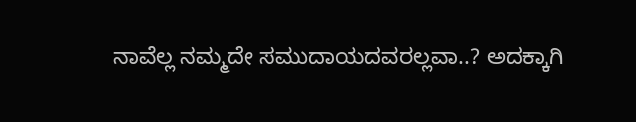ನಾವೆಲ್ಲ ನಮ್ಮದೇ ಸಮುದಾಯದವರಲ್ಲವಾ..? ಅದಕ್ಕಾಗಿ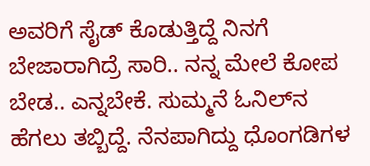ಅವರಿಗೆ ಸೈಡ್ ಕೊಡುತ್ತಿದ್ದೆ ನಿನಗೆ ಬೇಜಾರಾಗಿದ್ರೆ ಸಾರಿ.. ನನ್ನ ಮೇಲೆ ಕೋಪ ಬೇಡ.. ಎನ್ನಬೇಕೆ. ಸುಮ್ಮನೆ ಓನಿಲ್‌ನ ಹೆಗಲು ತಬ್ಬಿದ್ದೆ. ನೆನಪಾಗಿದ್ದು ಧೊಂಗಡಿಗಳ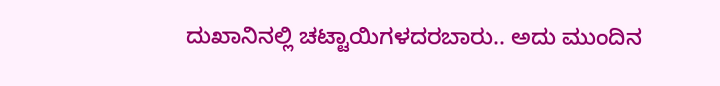ದುಖಾನಿನಲ್ಲಿ ಚಟ್ಟಾಯಿಗಳದರಬಾರು.. ಅದು ಮುಂದಿನ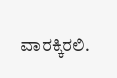ವಾರಕ್ಕಿರಲಿ.